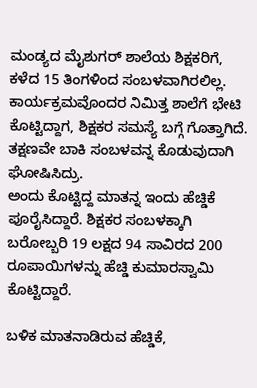ಮಂಡ್ಯದ ಮೈಶುಗರ್ ಶಾಲೆಯ ಶಿಕ್ಷಕರಿಗೆ, ಕಳೆದ 15 ತಿಂಗಳಿಂದ ಸಂಬಳವಾಗಿರಲಿಲ್ಲ. ಕಾರ್ಯಕ್ರಮವೊಂದರ ನಿಮಿತ್ತ ಶಾಲೆಗೆ ಭೇಟಿ ಕೊಟ್ಟಿದ್ದಾಗ, ಶಿಕ್ಷಕರ ಸಮಸ್ಯೆ ಬಗ್ಗೆ ಗೊತ್ತಾಗಿದೆ. ತಕ್ಷಣವೇ ಬಾಕಿ ಸಂಬಳವನ್ನ ಕೊಡುವುದಾಗಿ ಘೋಷಿಸಿದ್ರು.
ಅಂದು ಕೊಟ್ಟಿದ್ದ ಮಾತನ್ನ ಇಂದು ಹೆಚ್ಡಿಕೆ ಪೂರೈಸಿದ್ದಾರೆ. ಶಿಕ್ಷಕರ ಸಂಬಳಕ್ಕಾಗಿ ಬರೋಬ್ಬರಿ 19 ಲಕ್ಷದ 94 ಸಾವಿರದ 200 ರೂಪಾಯಿಗಳನ್ನು ಹೆಚ್ಡಿ ಕುಮಾರಸ್ವಾಮಿ ಕೊಟ್ಟಿದ್ದಾರೆ.

ಬಳಿಕ ಮಾತನಾಡಿರುವ ಹೆಚ್ಡಿಕೆ,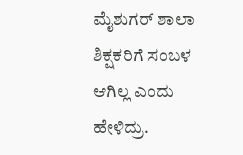ಮೈಶುಗರ್ ಶಾಲಾ ಶಿಕ್ಷಕರಿಗೆ ಸಂಬಳ ಆಗಿಲ್ಲ ಎಂದು ಹೇಳಿದ್ರು.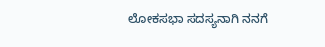ಲೋಕಸಭಾ ಸದಸ್ಯನಾಗಿ ನನಗೆ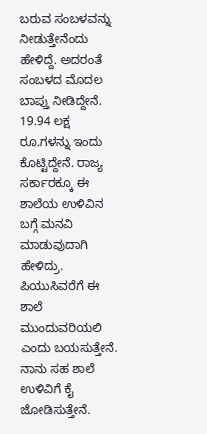ಬರುವ ಸಂಬಳವನ್ನು ನೀಡುತ್ತೇನೆಂದು ಹೇಳಿದ್ದೆ. ಅದರಂತೆ ಸಂಬಳದ ಮೊದಲ ಬಾಪ್ತು ನೀಡಿದ್ದೇನೆ. 19.94 ಲಕ್ಷ ರೂ.ಗಳನ್ನು ಇಂದು ಕೊಟ್ಟಿದ್ದೇನೆ. ರಾಜ್ಯ ಸರ್ಕಾರಕ್ಕೂ ಈ ಶಾಲೆಯ ಉಳಿವಿನ ಬಗ್ಗೆ ಮನವಿ ಮಾಡುವುದಾಗಿ ಹೇಳಿದ್ರು.
ಪಿಯುಸಿವರೆಗೆ ಈ ಶಾಲೆ ಮುಂದುವರಿಯಲಿ ಎಂದು ಬಯಸುತ್ತೇನೆ. ನಾನು ಸಹ ಶಾಲೆ ಉಳಿವಿಗೆ ಕೈ ಜೋಡಿಸುತ್ತೇನೆ.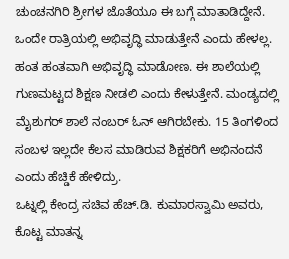ಚುಂಚನಗಿರಿ ಶ್ರೀಗಳ ಜೊತೆಯೂ ಈ ಬಗ್ಗೆ ಮಾತಾಡಿದ್ದೇನೆ. ಒಂದೇ ರಾತ್ರಿಯಲ್ಲಿ ಅಭಿವೃದ್ಧಿ ಮಾಡುತ್ತೇನೆ ಎಂದು ಹೇಳಲ್ಲ.
ಹಂತ ಹಂತವಾಗಿ ಅಭಿವೃದ್ಧಿ ಮಾಡೋಣ. ಈ ಶಾಲೆಯಲ್ಲಿ ಗುಣಮಟ್ಟದ ಶಿಕ್ಷಣ ನೀಡಲಿ ಎಂದು ಕೇಳುತ್ತೇನೆ. ಮಂಡ್ಯದಲ್ಲಿ ಮೈಶುಗರ್ ಶಾಲೆ ನಂಬರ್ ಓನ್ ಆಗಿರಬೇಕು. 15 ತಿಂಗಳಿಂದ ಸಂಬಳ ಇಲ್ಲದೇ ಕೆಲಸ ಮಾಡಿರುವ ಶಿಕ್ಷಕರಿಗೆ ಅಭಿನಂದನೆ ಎಂದು ಹೆಚ್ಡಿಕೆ ಹೇಳಿದ್ರು.
ಒಟ್ನಲ್ಲಿ ಕೇಂದ್ರ ಸಚಿವ ಹೆಚ್.ಡಿ. ಕುಮಾರಸ್ವಾಮಿ ಅವರು, ಕೊಟ್ಟ ಮಾತನ್ನ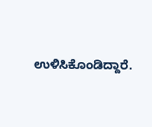ಉಳಿಸಿಕೊಂಡಿದ್ದಾರೆ.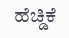ಹೆಚ್ಡಿಕೆ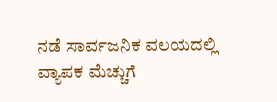ನಡೆ ಸಾರ್ವಜನಿಕ ವಲಯದಲ್ಲಿ ವ್ಯಾಪಕ ಮೆಚ್ಚುಗೆ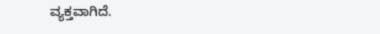ವ್ಯಕ್ತವಾಗಿದೆ.